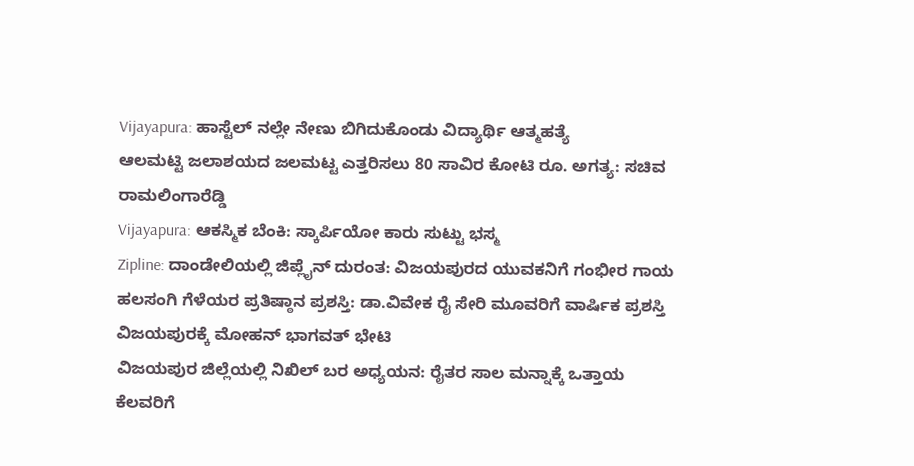Vijayapura: ಹಾಸ್ಟೆಲ್ ನಲ್ಲೇ ನೇಣು ಬಿಗಿದುಕೊಂಡು ವಿದ್ಯಾರ್ಥಿ ಆತ್ಮಹತ್ಯೆ
ಆಲಮಟ್ಟಿ ಜಲಾಶಯದ ಜಲಮಟ್ಟ ಎತ್ತರಿಸಲು 80 ಸಾವಿರ ಕೋಟಿ ರೂ. ಅಗತ್ಯ: ಸಚಿವ ರಾಮಲಿಂಗಾರೆಡ್ಡಿ
Vijayapura: ಆಕಸ್ಮಿಕ ಬೆಂಕಿ: ಸ್ಕಾರ್ಪಿಯೋ ಕಾರು ಸುಟ್ಟು ಭಸ್ಮ
Zipline: ದಾಂಡೇಲಿಯಲ್ಲಿ ಜಿಪ್ಲೈನ್ ದುರಂತ: ವಿಜಯಪುರದ ಯುವಕನಿಗೆ ಗಂಭೀರ ಗಾಯ
ಹಲಸಂಗಿ ಗೆಳೆಯರ ಪ್ರತಿಷ್ಠಾನ ಪ್ರಶಸ್ತಿ: ಡಾ.ವಿವೇಕ ರೈ ಸೇರಿ ಮೂವರಿಗೆ ವಾರ್ಷಿಕ ಪ್ರಶಸ್ತಿ
ವಿಜಯಪುರಕ್ಕೆ ಮೋಹನ್ ಭಾಗವತ್ ಭೇಟಿ
ವಿಜಯಪುರ ಜಿಲ್ಲೆಯಲ್ಲಿ ನಿಖಿಲ್ ಬರ ಅಧ್ಯಯನ: ರೈತರ ಸಾಲ ಮನ್ನಾಕ್ಕೆ ಒತ್ತಾಯ
ಕೆಲವರಿಗೆ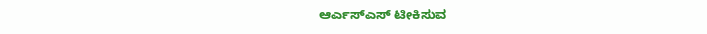ಆರ್ಎಸ್ಎಸ್ ಟೀಕಿಸುವ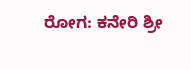ರೋಗ: ಕನೇರಿ ಶ್ರೀ